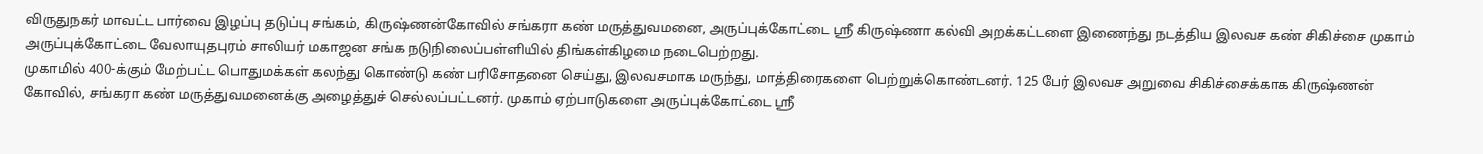விருதுநகர் மாவட்ட பார்வை இழப்பு தடுப்பு சங்கம், கிருஷ்ணன்கோவில் சங்கரா கண் மருத்துவமனை, அருப்புக்கோட்டை ஸ்ரீ கிருஷ்ணா கல்வி அறக்கட்டளை இணைந்து நடத்திய இலவச கண் சிகிச்சை முகாம் அருப்புக்கோட்டை வேலாயுதபுரம் சாலியர் மகாஜன சங்க நடுநிலைப்பள்ளியில் திங்கள்கிழமை நடைபெற்றது.
முகாமில் 400-க்கும் மேற்பட்ட பொதுமக்கள் கலந்து கொண்டு கண் பரிசோதனை செய்து, இலவசமாக மருந்து, மாத்திரைகளை பெற்றுக்கொண்டனர். 125 பேர் இலவச அறுவை சிகிச்சைக்காக கிருஷ்ணன் கோவில், சங்கரா கண் மருத்துவமனைக்கு அழைத்துச் செல்லப்பட்டனர். முகாம் ஏற்பாடுகளை அருப்புக்கோட்டை ஸ்ரீ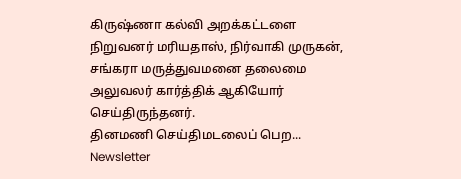கிருஷ்ணா கல்வி அறக்கட்டளை நிறுவனர் மரியதாஸ், நிர்வாகி முருகன், சங்கரா மருத்துவமனை தலைமை அலுவலர் கார்த்திக் ஆகியோர் செய்திருந்தனர்.
தினமணி செய்திமடலைப் பெற... Newsletter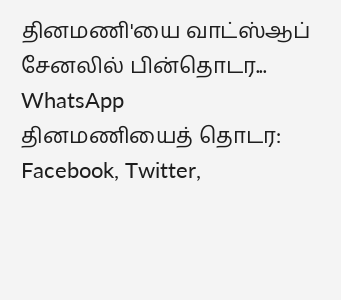தினமணி'யை வாட்ஸ்ஆப் சேனலில் பின்தொடர... WhatsApp
தினமணியைத் தொடர: Facebook, Twitter,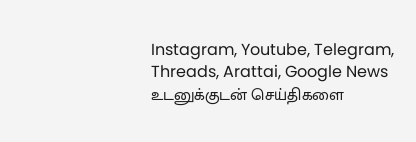Instagram, Youtube, Telegram, Threads, Arattai, Google News
உடனுக்குடன் செய்திகளை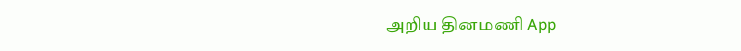அறிய தினமணி App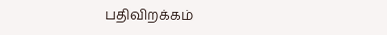பதிவிறக்கம்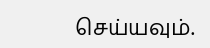செய்யவும்.